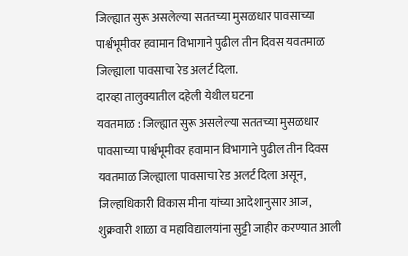जिल्ह्यात सुरू असलेल्या सततच्या मुसळधार पावसाच्या पार्श्वभूमीवर हवामान विभागाने पुढील तीन दिवस यवतमाळ जिल्ह्याला पावसाचा रेड अलर्ट दिला.
दारव्हा तालुक्यातील दहेली येथील घटना
यवतमाळ : जिल्ह्यात सुरू असलेल्या सततच्या मुसळधार पावसाच्या पार्श्वभूमीवर हवामान विभागाने पुढील तीन दिवस यवतमाळ जिल्ह्याला पावसाचा रेड अलर्ट दिला असून, जिल्हाधिकारी विकास मीना यांच्या आदेशानुसार आज, शुक्रवारी शाळा व महाविद्यालयांना सुट्टी जाहीर करण्यात आली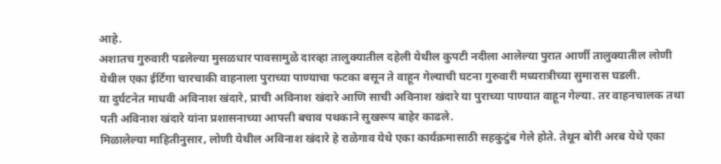आहे.
अशातच गुरुवारी पडलेल्या मुसळधार पावसामुळे दारव्हा तालुक्यातील दहेली येथील कुपटी नदीला आलेल्या पुरात आर्णी तालुक्यातील लोणी येथील एका ईर्टिगा चारचाकी वाहनाला पुराच्या पाण्याचा फटका बसून ते वाहून गेल्याची घटना गुरुवारी मध्यरात्रीच्या सुमारास घडली.
या दुर्घटनेत माधवी अविनाश खंदारे, प्राची अविनाश खंदारे आणि साची अविनाश खंदारे या पुराच्या पाण्यात वाहून गेल्या. तर वाहनचालक तथा पती अविनाश खंदारे यांना प्रशासनाच्या आपत्ती बचाव पथकाने सुखरूप बाहेर काढले.
मिळालेल्या माहितीनुसार, लोणी येथील अविनाश खंदारे हे राळेगाव येथे एका कार्यक्रमासाठी सहकुटुंब गेले होते. तेथून बोरी अरब येथे एका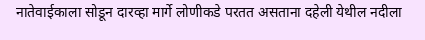नातेवाईकाला सोडून दारव्हा मार्गे लोणीकडे परतत असताना दहेली येथील नदीला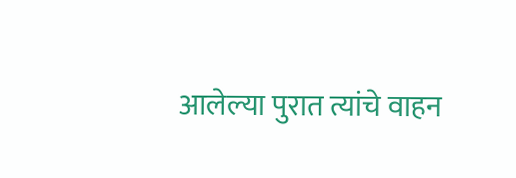आलेल्या पुरात त्यांचे वाहन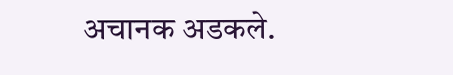अचानक अडकले.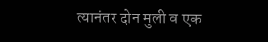त्यानंतर दोन मुली व एक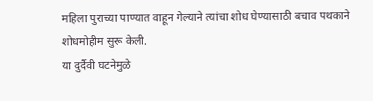महिला पुराच्या पाण्यात वाहून गेल्याने त्यांचा शोध घेण्यासाठी बचाव पथकाने शोधमोहीम सुरू केली.
या दुर्दैवी घटनेमुळे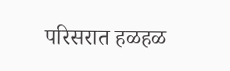परिसरात हळहळ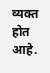व्यक्त होत आहे.